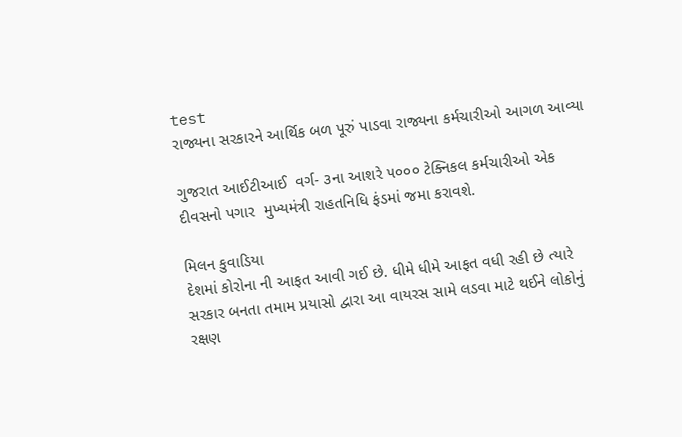test
રાજ્યના સરકારને આર્થિક બળ પૂરું પાડવા રાજ્યના કર્મચારીઓ આગળ આવ્યા

ગુજરાત આઈટીઆઈ  વર્ગ- ૩ના આશરે ૫૦૦૦ ટેક્નિકલ કર્મચારીઓ એક દીવસનો પગાર  મુખ્યમંત્રી રાહતનિધિ ફંડમાં જમા કરાવશે.

મિલન કુવાડિયા
દેશમાં કોરોના ની આફત આવી ગઈ છે. ધીમે ધીમે આફત વધી રહી છે ત્યારે સરકાર બનતા તમામ પ્રયાસો દ્વારા આ વાયરસ સામે લડવા માટે થઈને લોકોનું રક્ષણ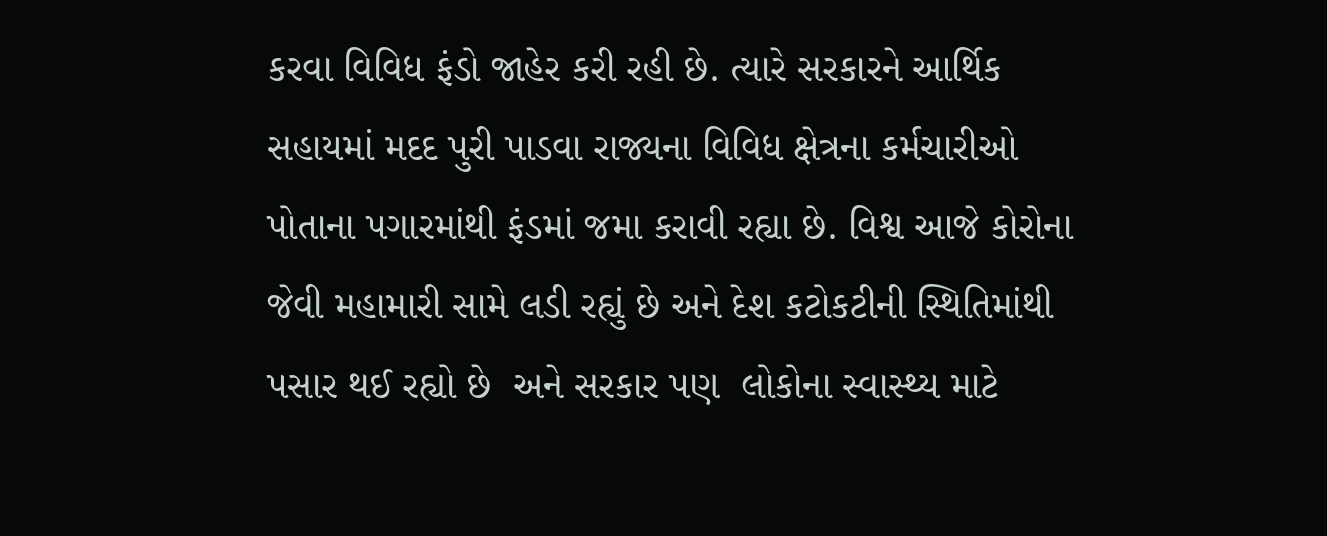કરવા વિવિધ ફંડો જાહેર કરી રહી છે. ત્યારે સરકારને આર્થિક સહાયમાં મદદ પુરી પાડવા રાજ્યના વિવિધ ક્ષેત્રના કર્મચારીઓ પોતાના પગારમાંથી ફંડમાં જમા કરાવી રહ્યા છે. વિશ્વ આજે કોરોના જેવી મહામારી સામે લડી રહ્યું છે અને દેશ કટોકટીની સ્થિતિમાંથી પસાર થઈ રહ્યો છે  અને સરકાર પણ  લોકોના સ્વાસ્થ્ય માટે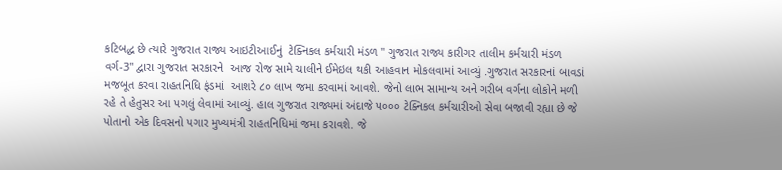કટિબદ્ધ છે ત્યારે ગુજરાત રાજ્ય આઇટીઆઈનું  ટેક્નિકલ કર્મચારી મંડળ " ગુજરાત રાજ્ય કારીગર તાલીમ કર્મચારી મંડળ વર્ગ-3" દ્વારા ગુજરાત સરકારને  આજ રોજ સામે ચાલીને ઈમેઇલ થકી આહવાન મોકલવામાં આવ્યું .ગુજરાત સરકારનાં બાવડાં મજબૂત કરવા રાહતનિધિ ફંડમાં  આશરે ૮૦ લાખ જમા કરવામાં આવશે. જેનો લાભ સામાન્ય અને ગરીબ વર્ગના લોકોને મળી રહે તે હેતુસર આ પગલું લેવામાં આવ્યું. હાલ ગુજરાત રાજ્યમાં અંદાજે ૫૦૦૦ ટેક્નિકલ કર્મચારીઓ સેવા બજાવી રહ્યા છે જે પોતાનો એક દિવસનો પગાર મુખ્યમંત્રી રાહતનિધિમાં જમા કરાવશે. જે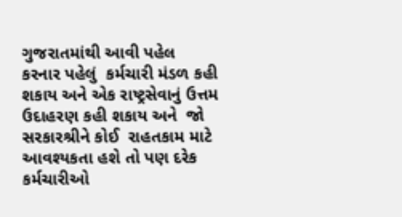ગુજરાતમાંથી આવી પહેલ કરનાર પહેલું  કર્મચારી મંડળ કહી શકાય અને એક રાષ્ટ્રસેવાનું ઉત્તમ ઉદાહરણ કહી શકાય અને  જો સરકારશ્રીને કોઈ  રાહતકામ માટે આવશ્યકતા હશે તો પણ દરેક કર્મચારીઓ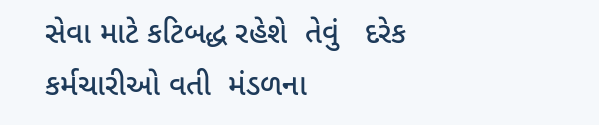સેવા માટે કટિબદ્ધ રહેશે  તેવું   દરેક કર્મચારીઓ વતી  મંડળના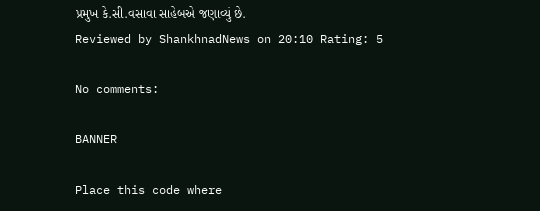પ્રમુખ કે.સી.વસાવા સાહેબએ જણાવ્યું છે.
Reviewed by ShankhnadNews on 20:10 Rating: 5

No comments:

BANNER

Place this code where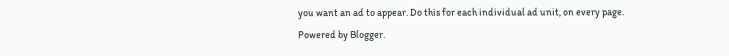you want an ad to appear. Do this for each individual ad unit, on every page.
Powered by Blogger.